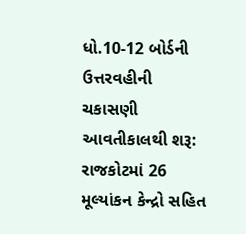ધો.10-12 બોર્ડની ઉત્તરવહીની ચકાસણી આવતીકાલથી શરૂ: રાજકોટમાં 26 મૂલ્યાંકન કેન્દ્રો સહિત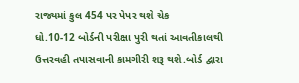રાજ્યમાં કુલ 454 પર પેપર થશે ચેક
ધો.10-12 બોર્ડની પરીક્ષા પુરી થતાં આવતીકાલથી ઉત્તરવહી તપાસવાની કામગીરી શરૂ થશે.બોર્ડ દ્વારા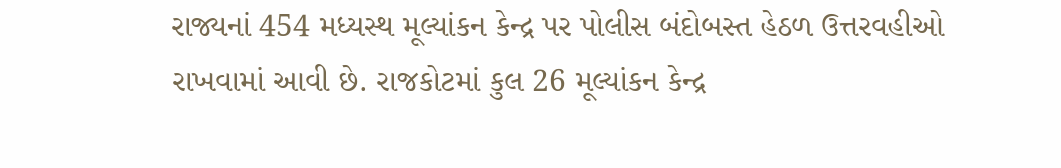રાજ્યનાં 454 મધ્યસ્થ મૂલ્યાંકન કેન્દ્ર પર પોલીસ બંદોબસ્ત હેઠળ ઉત્તરવહીઓ રાખવામાં આવી છે. રાજકોટમાં કુલ 26 મૂલ્યાંકન કેન્દ્ર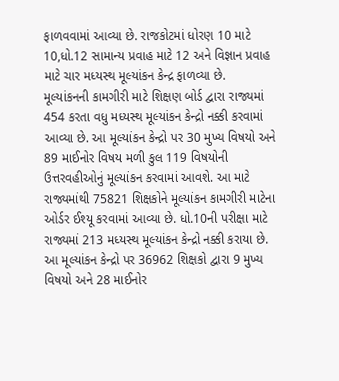ફાળવવામાં આવ્યા છે. રાજકોટમાં ધોરણ 10 માટે 10,ધો.12 સામાન્ય પ્રવાહ માટે 12 અને વિજ્ઞાન પ્રવાહ માટે ચાર મધ્યસ્થ મૂલ્યાંકન કેન્દ્ર ફાળવ્યા છે.
મૂલ્યાંકનની કામગીરી માટે શિક્ષણ બોર્ડ દ્વારા રાજ્યમાં 454 કરતા વધુ મધ્યસ્થ મૂલ્યાંકન કેન્દ્રો નક્કી કરવામાં આવ્યા છે. આ મૂલ્યાંકન કેન્દ્રો પર 30 મુખ્ય વિષયો અને 89 માઈનોર વિષય મળી કુલ 119 વિષયોની ઉત્તરવહીઓનું મૂલ્યાંકન કરવામાં આવશે. આ માટે રાજ્યમાંથી 75821 શિક્ષકોને મૂલ્યાંકન કામગીરી માટેના ઓર્ડર ઈશ્યૂ કરવામાં આવ્યા છે. ધો.10ની પરીક્ષા માટે રાજ્યમાં 213 મધ્યસ્થ મૂલ્યાંકન કેન્દ્રો નક્કી કરાયા છે. આ મૂલ્યાંકન કેન્દ્રો પર 36962 શિક્ષકો દ્વારા 9 મુખ્ય વિષયો અને 28 માઈનોર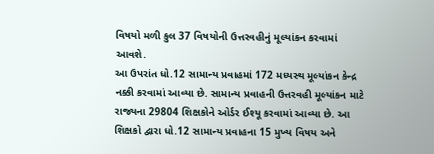વિષયો મળી કુલ 37 વિષયોની ઉત્તરવહીનું મૂલ્યાંકન કરવામાં આવશે.
આ ઉપરાંત ધો.12 સામાન્ય પ્રવાહમાં 172 મધ્યસ્થ મૂલ્યાંકન કેન્દ્ર નક્કી કરવામાં આવ્યા છે. સામાન્ય પ્રવાહની ઉત્તરવહી મૂલ્યાંકન માટે રાજ્યના 29804 શિક્ષકોને ઓર્ડર ઈશ્યૂ કરવામાં આવ્યા છે. આ શિક્ષકો દ્વારા ધો.12 સામાન્ય પ્રવાહના 15 મુખ્ય વિષય અને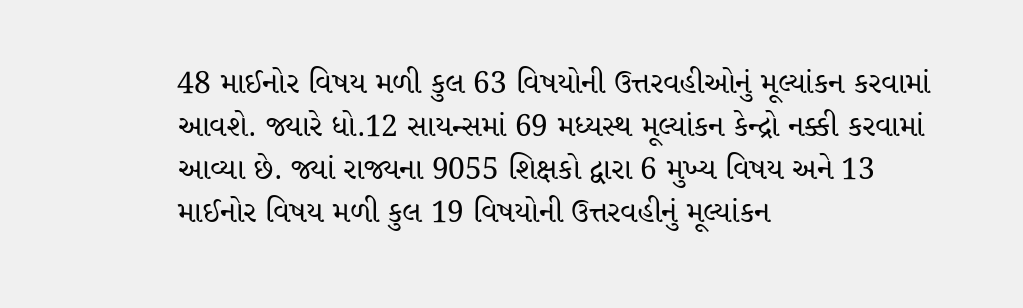48 માઈનોર વિષય મળી કુલ 63 વિષયોની ઉત્તરવહીઓનું મૂલ્યાંકન કરવામાં આવશે. જ્યારે ધો.12 સાયન્સમાં 69 મધ્યસ્થ મૂલ્યાંકન કેન્દ્રો નક્કી કરવામાં આવ્યા છે. જ્યાં રાજ્યના 9055 શિક્ષકો દ્વારા 6 મુખ્ય વિષય અને 13 માઈનોર વિષય મળી કુલ 19 વિષયોની ઉત્તરવહીનું મૂલ્યાંકન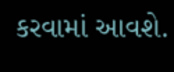કરવામાં આવશે.